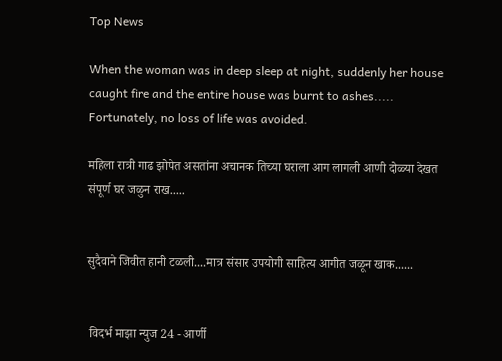Top News

When the woman was in deep sleep at night, suddenly her house caught fire and the entire house was burnt to ashes..... Fortunately, no loss of life was avoided.

महिला रात्री गाढ झोपेत असतांना अचानक तिच्या घराला आग लागली आणी दोळ्या देखत संपूर्ण घर जळुन राख.....


सुदैवाने जिवीत हानी टळली....मात्र संसार उपयोगी साहित्य आगीत जळून खाक......


 विदर्भ माझा न्युज 24 - आर्णी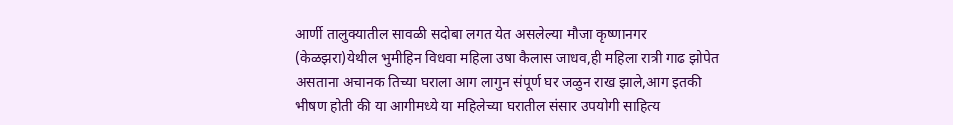आर्णी तालुक्यातील सावळी सदोबा लगत येत असलेल्या मौजा कृष्णानगर (केळझरा)येथील भुमीहिन विधवा महिला उषा कैलास जाधव,ही महिला रात्री गाढ झोपेत असताना अचानक तिच्या घराला आग लागुन संपूर्ण घर जळुन राख झाले,आग इतकी भीषण होती की या आगीमध्ये या महिलेच्या घरातील संसार उपयोगी साहित्य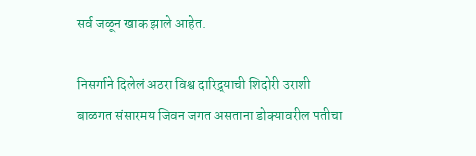सर्व जळून खाक झाले आहेत.

निसर्गाने दिलेलं अठरा विश्व दारिद्र्याची शिदोरी उराशी बाळगत संसारमय जिवन जगत असताना डोक्यावरील पतीचा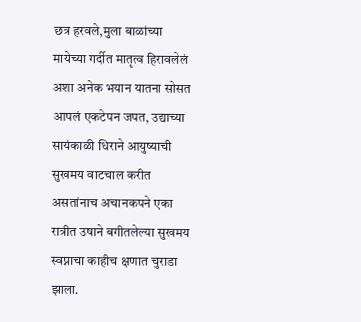छत्र हरवले,मुला बाळांच्या मायेच्या गर्दीत मातृत्व हिरावलेलं अशा अनेक भयान यातना सोसत आपलं एकटेपन जपत, उद्याच्या सायंकाळी धिराने आयुष्याची सुखमय वाटचाल करीत असतांनाच अचानकपने एका रात्रीत उषाने बगीतलेल्या सुखमय स्वप्नाचा काहीच क्षणात चुराडा झाला.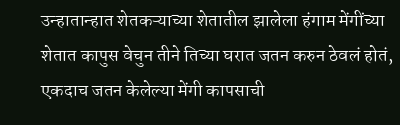उन्हातान्हात शेतकऱ्याच्या शेतातील झालेला हंगाम मेंगींच्या शेतात कापुस वेचुन तीने तिच्या घरात जतन करुन ठेवलं होतं, एकदाच जतन केलेल्या मेंगी कापसाची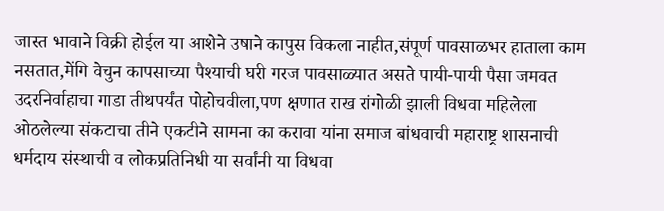जास्त भावाने विक्री होईल या आशेने उषाने कापुस विकला नाहीत,संपूर्ण पावसाळभर हाताला काम नसतात,मेंगि वेचुन कापसाच्या पैश्याची घरी गरज पावसाळ्यात असते पायी-पायी पैसा जमवत उदरनिर्वाहाचा गाडा तीथपर्यंत पोहोचवीला,पण क्षणात राख रांगोळी झाली विधवा महिलेला ओठलेल्या संकटाचा तीने एकटीने सामना का करावा यांना समाज बांधवाची महाराष्ट्र शासनाची धर्मदाय संस्थाची व लोकप्रतिनिधी या सर्वांनी या विधवा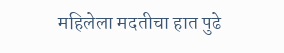महिलेला मदतीचा हात पुढे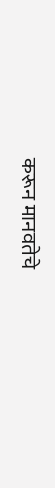करून मानवतेचे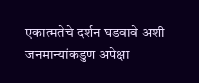एकात्मतेचे दर्शन घडवावे अशी जनमान्यांकडुण अपेक्षा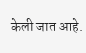केली जात आहे.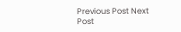Previous Post Next Post